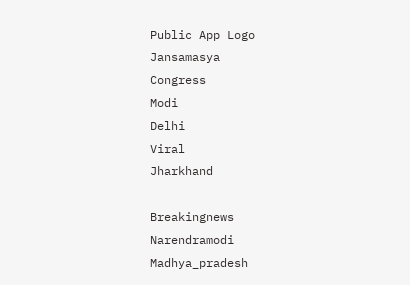Public App Logo
Jansamasya
Congress
Modi
Delhi
Viral
Jharkhand

Breakingnews
Narendramodi
Madhya_pradesh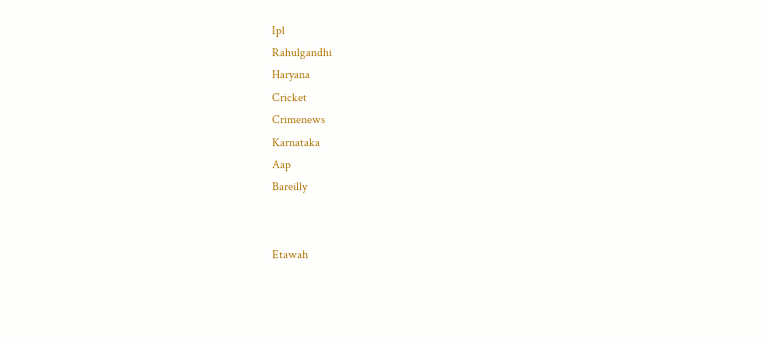Ipl
Rahulgandhi
Haryana
Cricket
Crimenews
Karnataka
Aap
Bareilly


Etawah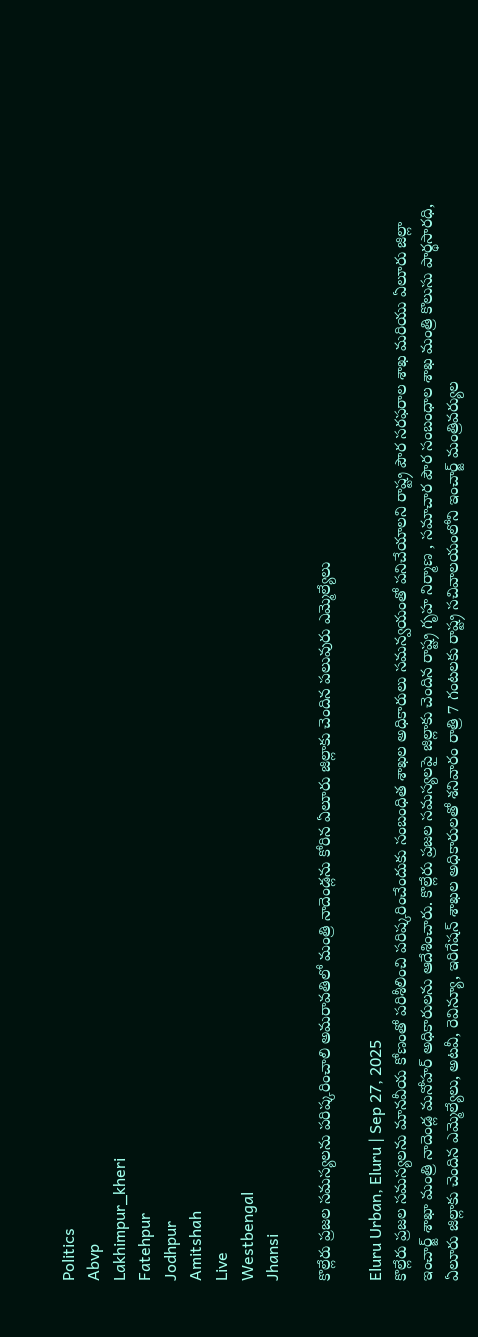Politics
Abvp
Lakhimpur_kheri
Fatehpur
Jodhpur
Amitshah
Live
Westbengal
Jhansi

కొల్లేరు ప్రజల సమస్యలను పరిష్కరించాలి అమరావతిలో మంత్రి నాదెండ్లను కోరిన ఏలూరు జిల్లాకు చెందిన పలువురు ఎమ్మెల్యేలు

Eluru Urban, Eluru | Sep 27, 2025
కొల్లేరు ప్రజల సమస్యలను మానవీయ కోణంతో పరిశీలించి పరిష్కరించేందుకు సంబంధిత శాఖల అధికారులు సమన్వయంతో పనిచేయాలని రాష్ట్ర పౌర సరఫరాల శాఖ మరియు ఏలూరు జిల్లా ఇంచార్జ్ శాఖా మంత్రి నాదెండ్ల మనోహర్ అధికారులను ఆదేశించారు. కొల్లేరు ప్రజల సమస్యలపై జిల్లాకు చెందిన రాష్ట్ర గృహ నిర్మాణ , సమాచార పౌర సంబంధాల శాఖ మంత్రి కొలుసు పార్థసారధి, ఏలూరు జిల్లాకు చెందిన ఎమ్మెల్యేలు, అటవీ, రెవిన్యూ, ఇరిగేషన్ శాఖల అధికారులతో శనివారం రాత్రి 7 గంటలకు రాష్ట్ర సచివాలయంలోని ఇంచార్జ్ మంత్రివర్యుల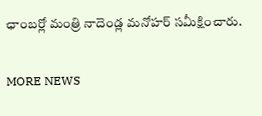ఛాంబర్లో మంత్రి నాదెండ్ల మనోహర్ సమీక్షించారు.

MORE NEWS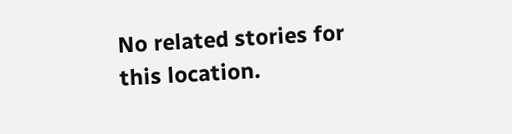No related stories for this location.